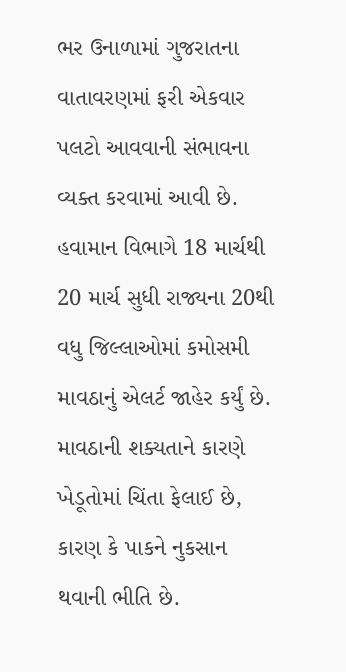ભર ઉનાળામાં ગુજરાતના વાતાવરણમાં ફરી એકવાર પલટો આવવાની સંભાવના વ્યક્ત કરવામાં આવી છે. હવામાન વિભાગે 18 માર્ચથી 20 માર્ચ સુધી રાજ્યના 20થી વધુ જિલ્લાઓમાં કમોસમી માવઠાનું એલર્ટ જાહેર કર્યું છે. માવઠાની શક્યતાને કારણે ખેડૂતોમાં ચિંતા ફેલાઈ છે, કારણ કે પાકને નુકસાન થવાની ભીતિ છે.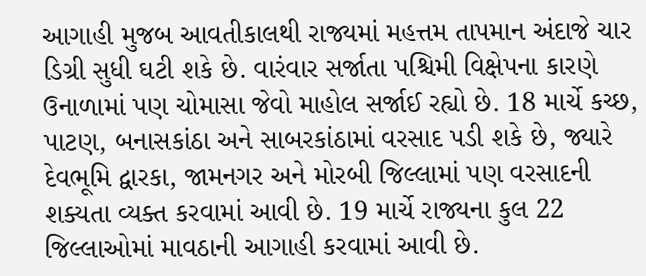આગાહી મુજબ આવતીકાલથી રાજ્યમાં મહત્તમ તાપમાન અંદાજે ચાર ડિગ્રી સુધી ઘટી શકે છે. વારંવાર સર્જાતા પશ્ચિમી વિક્ષેપના કારણે ઉનાળામાં પણ ચોમાસા જેવો માહોલ સર્જાઈ રહ્યો છે. 18 માર્ચે કચ્છ, પાટણ, બનાસકાંઠા અને સાબરકાંઠામાં વરસાદ પડી શકે છે, જ્યારે દેવભૂમિ દ્વારકા, જામનગર અને મોરબી જિલ્લામાં પણ વરસાદની શક્યતા વ્યક્ત કરવામાં આવી છે. 19 માર્ચે રાજ્યના કુલ 22 જિલ્લાઓમાં માવઠાની આગાહી કરવામાં આવી છે.